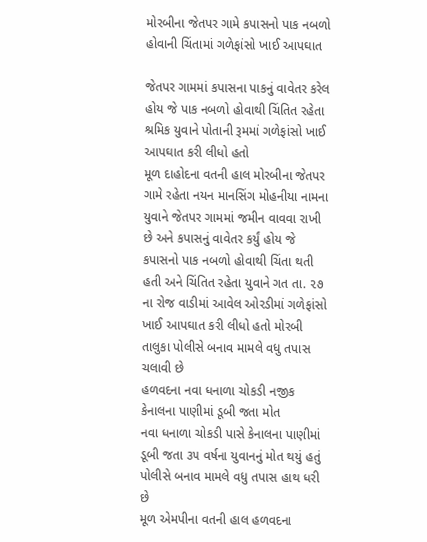મોરબીના જેતપર ગામે કપાસનો પાક નબળો હોવાની ચિંતામાં ગળેફાંસો ખાઈ આપઘાત

જેતપર ગામમાં કપાસના પાકનું વાવેતર કરેલ હોય જે પાક નબળો હોવાથી ચિંતિત રહેતા શ્રમિક યુવાને પોતાની રૂમમાં ગળેફાંસો ખાઈ આપઘાત કરી લીધો હતો
મૂળ દાહોદના વતની હાલ મોરબીના જેતપર ગામે રહેતા નયન માનસિંગ મોહનીયા નામના યુવાને જેતપર ગામમાં જમીન વાવવા રાખી છે અને કપાસનું વાવેતર કર્યું હોય જે કપાસનો પાક નબળો હોવાથી ચિંતા થતી હતી અને ચિંતિત રહેતા યુવાને ગત તા. ૨૭ ના રોજ વાડીમાં આવેલ ઓરડીમાં ગળેફાંસો ખાઈ આપઘાત કરી લીધો હતો મોરબી તાલુકા પોલીસે બનાવ મામલે વધુ તપાસ ચલાવી છે
હળવદના નવા ધનાળા ચોકડી નજીક કેનાલના પાણીમાં ડૂબી જતા મોત
નવા ધનાળા ચોકડી પાસે કેનાલના પાણીમાં ડૂબી જતા ૩૫ વર્ષના યુવાનનું મોત થયું હતું પોલીસે બનાવ મામલે વધુ તપાસ હાથ ધરી છે
મૂળ એમપીના વતની હાલ હળવદના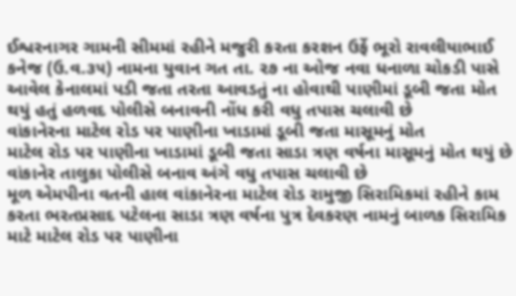ઈશ્વરનાગર ગામની સીમમાં રહીને મજુરી કરતા કરશન ઉર્ફે ભૂરો રાવલીયાભાઈ કનેજ (ઉ.વ.૩૫) નામના યુવાન ગત તા. ૨૭ ના ઓજ નવા ધનાળા ચોકડી પાસે આવેલ કેનાલમાં પડી જતા તરતા આવડતું ના હોવાથી પાણીમાં ડૂબી જતા મોત થયું હતું હળવદ પોલીસે બનાવની નોંધ કરી વધુ તપાસ ચલાવી છે
વાંકાનેરના માટેલ રોડ પર પાણીના ખાડામાં ડૂબી જતા માસૂમનું મોત
માટેલ રોડ પર પાણીના ખાડામાં ડૂબી જતા સાડા ત્રણ વર્ષના માસૂમનું મોત થયું છે વાંકાનેર તાલુકા પોલીસે બનાવ અંગે વધુ તપાસ ચલાવી છે
મૂળ એમપીના વતની હાલ વાંકાનેરના માટેલ રોડ રામુજી સિરામિકમાં રહીને કામ કરતા ભરતપ્રસાદ પટેલના સાડા ત્રણ વર્ષના પુત્ર દેવકરણ નામનું બાળક સિરામિક માટે માટેલ રોડ પર પાણીના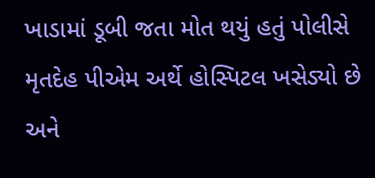ખાડામાં ડૂબી જતા મોત થયું હતું પોલીસે મૃતદેહ પીએમ અર્થે હોસ્પિટલ ખસેડ્યો છે અને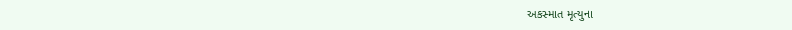અકસ્માત મૃત્યુના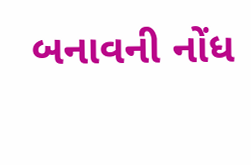બનાવની નોંધ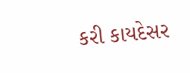કરી કાયદેસર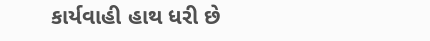કાર્યવાહી હાથ ધરી છે